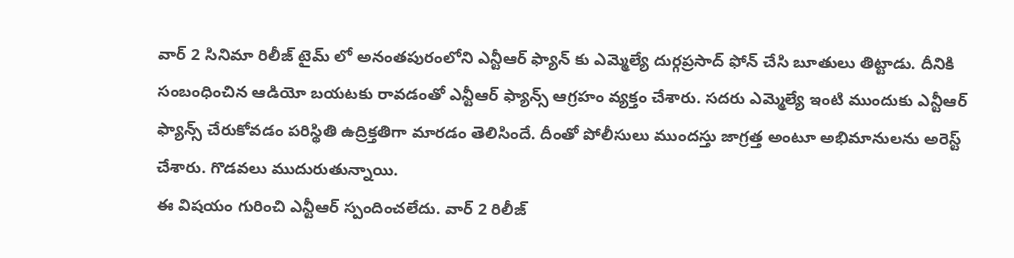వార్ 2 సినిమా రిలీజ్ టైమ్ లో అనంతపురంలోని ఎన్టీఆర్ ఫ్యాన్ కు ఎమ్మెల్యే దుర్గప్రసాద్ ఫోన్ చేసి బూతులు తిట్టాడు. దీనికి సంబంధించిన ఆడియో బయటకు రావడంతో ఎన్టీఆర్ ఫ్యాన్స్ ఆగ్రహం వ్యక్తం చేశారు. సదరు ఎమ్మెల్యే ఇంటి ముందుకు ఎన్టీఆర్ ఫ్యాన్స్ చేరుకోవడం పరిస్థితి ఉద్రిక్తతిగా మారడం తెలిసిందే. దీంతో పోలీసులు ముందస్తు జాగ్రత్త అంటూ అభిమానులను అరెస్ట్ చేశారు. గొడవలు ముదురుతున్నాయి.
ఈ విషయం గురించి ఎన్టీఆర్ స్పందించలేదు. వార్ 2 రిలీజ్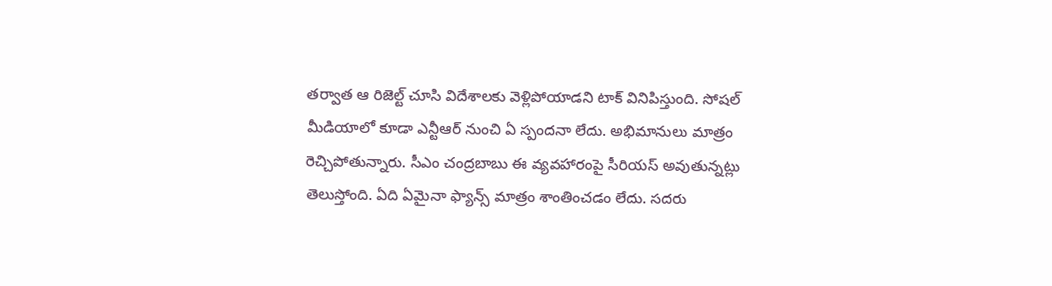తర్వాత ఆ రిజెల్ట్ చూసి విదేశాలకు వెళ్లిపోయాడని టాక్ వినిపిస్తుంది. సోషల్ మీడియాలో కూడా ఎన్టీఆర్ నుంచి ఏ స్పందనా లేదు. అభిమానులు మాత్రం రెచ్చిపోతున్నారు. సీఎం చంద్రబాబు ఈ వ్యవహారంపై సీరియస్ అవుతున్నట్లు తెలుస్తోంది. ఏది ఏమైనా ఫ్యాన్స్ మాత్రం శాంతించడం లేదు. సదరు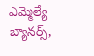ఎమ్మెల్యే బ్యానర్స్,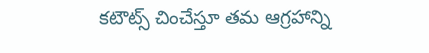కటౌట్స్ చించేస్తూ తమ ఆగ్రహాన్ని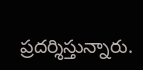ప్రదర్శిస్తున్నారు.